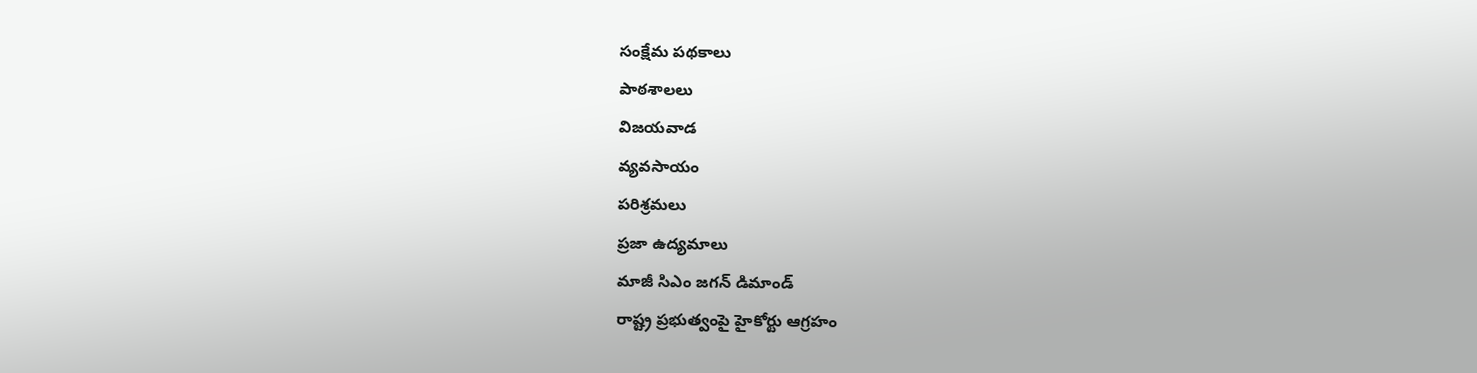సంక్షేమ పథకాలు
పాఠశాలలు
విజయవాడ
వ్యవసాయం
పరిశ్రమలు
ప్రజా ఉద్యమాలు
మాజీ సిఎం జగన్ డిమాండ్
రాష్ట్ర ప్రభుత్వంపై హైకోర్టు ఆగ్రహం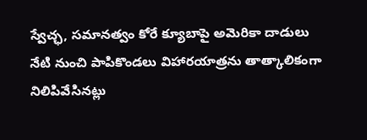స్వేచ్ఛ, సమానత్వం కోరే క్యూబాపై అమెరికా దాడులు
నేటి నుంచి పాపికొండలు విహారయాత్రను తాత్కాలికంగా నిలిపివేసినట్లు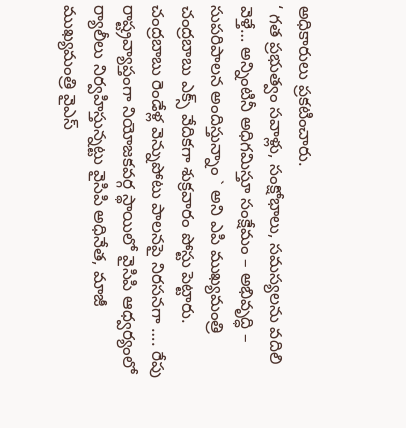అధికారులు ప్రకటించారు.
‘ గత ప్రభుత్వం సవాళ్లు, సంక్షోభాలు, సమస్యలను వదిలి వెళ్తే… అన్నింటినీ అధిగమిస్తూ సంక్షేమం – అభివృద్ధి – సుపరిపాలన అందిస్తున్నాం ` అని ఎపి ముఖ్యమంత్రి చంద్రబాబు ఎక్స్ వేదికగా శుక్రవారం పోస్టు పెట్టారు.
చంద్రబాబు రెండేళ్ల వెన్నుపోటు పాలనపై నిరసనగా …. రేపు రాష్ట్రవ్యాప్తంగా నియోజకవర్గ స్థాయిలో వైసిపి ఆధ్వర్యంలో ర్యాలీలు నిర్వహిస్తున్నట్టు వైసిపి అధినేత, మాజీ ముఖ్యమంత్రి వైఎస్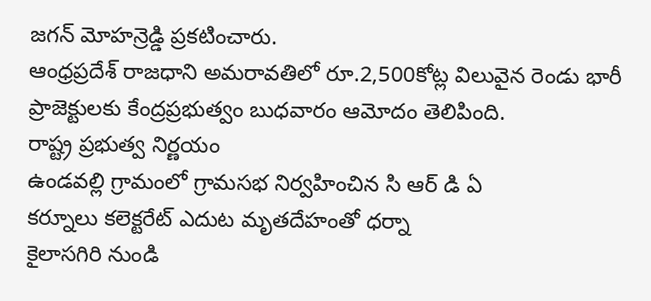జగన్ మోహన్రెడ్డి ప్రకటించారు.
ఆంధ్రప్రదేశ్ రాజధాని అమరావతిలో రూ.2,500కోట్ల విలువైన రెండు భారీ ప్రాజెక్టులకు కేంద్రప్రభుత్వం బుధవారం ఆమోదం తెలిపింది.
రాష్ట్ర ప్రభుత్వ నిర్ణయం
ఉండవల్లి గ్రామంలో గ్రామసభ నిర్వహించిన సి ఆర్ డి ఏ
కర్నూలు కలెక్టరేట్ ఎదుట మృతదేహంతో ధర్నా
కైలాసగిరి నుండి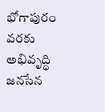భోగాపురం వరకు అభివృద్ధి
జనసేన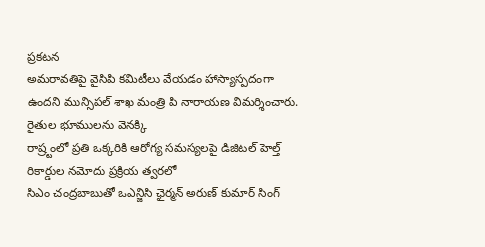ప్రకటన
అమరావతిపై వైసిపి కమిటీలు వేయడం హాస్యాస్పదంగా ఉందని మున్సిపల్ శాఖ మంత్రి పి నారాయణ విమర్శించారు. రైతుల భూములను వెనక్కి
రాష్ర్టంలో ప్రతి ఒక్కరికి ఆరోగ్య సమస్యలపై డిజిటల్ హెల్త్ రికార్డుల నమోదు ప్రక్రియ త్వరలో
సిఎం చంద్రబాబుతో ఒఎన్జిసి ఛైర్మన్ అరుణ్ కుమార్ సింగ్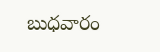బుధవారం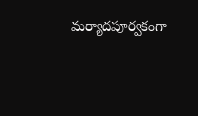మర్యాదపూర్వకంగా